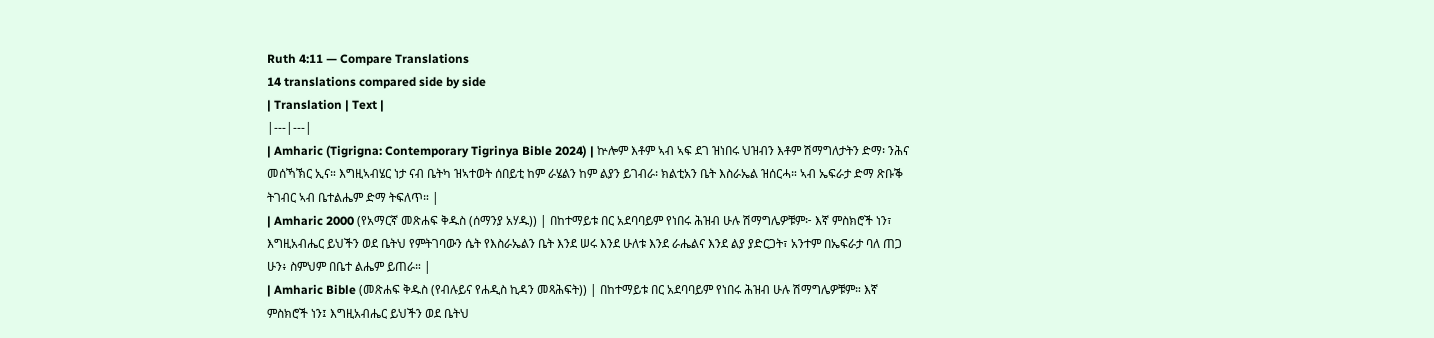Ruth 4:11 — Compare Translations
14 translations compared side by side
| Translation | Text |
|---|---|
| Amharic (Tigrigna: Contemporary Tigrinya Bible 2024) | ኵሎም እቶም ኣብ ኣፍ ደገ ዝነበሩ ህዝብን እቶም ሽማግለታትን ድማ፡ ንሕና መሰኻኽር ኢና። እግዚኣብሄር ነታ ናብ ቤትካ ዝኣተወት ሰበይቲ ከም ራሄልን ከም ልያን ይገብራ፡ ክልቲአን ቤት እስራኤል ዝሰርሓ። ኣብ ኤፍራታ ድማ ጽቡቕ ትገብር ኣብ ቤተልሔም ድማ ትፍለጥ። |
| Amharic 2000 (የአማርኛ መጽሐፍ ቅዱስ (ሰማንያ አሃዱ)) | በከተማይቱ በር አደባባይም የነበሩ ሕዝብ ሁሉ ሽማግሌዎቹም፦ እኛ ምስክሮች ነን፣ እግዚአብሔር ይህችን ወደ ቤትህ የምትገባውን ሴት የእስራኤልን ቤት እንደ ሠሩ እንደ ሁለቱ እንደ ራሔልና እንደ ልያ ያድርጋት፣ አንተም በኤፍራታ ባለ ጠጋ ሁን፥ ስምህም በቤተ ልሔም ይጠራ። |
| Amharic Bible (መጽሐፍ ቅዱስ (የብሉይና የሐዲስ ኪዳን መጻሕፍት)) | በከተማይቱ በር አደባባይም የነበሩ ሕዝብ ሁሉ ሽማግሌዎቹም። እኛ ምስክሮች ነን፤ እግዚአብሔር ይህችን ወደ ቤትህ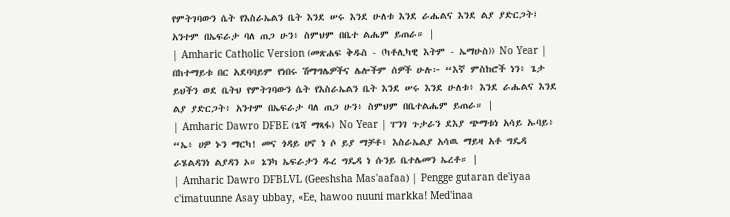የምትገባውን ሴት የእስራኤልን ቤት እንደ ሠሩ እንደ ሁለቱ እንደ ራሔልና እንደ ልያ ያድርጋት፤ አንተም በኤፍራታ ባለ ጠጋ ሁን፥ ስምህም በቤተ ልሔም ይጠራ። |
| Amharic Catholic Version (መጽሐፍ ቅዱስ - (ካቶሊካዊ እትም - ኤማሁስ)) No Year | በከተማይቱ በር አደባባይም የነበሩ ሽማግሌዎችና ሌሎችም ሰዎች ሁሉ፦ “እኛ ምስክሮች ነን፥ ጌታ ይህችን ወደ ቤትህ የምትገባውን ሴት የእስራኤልን ቤት እንደ ሠሩ እንደ ሁለቱ፥ እንደ ራሔልና እንደ ልያ ያድርጋት፥ አንተም በኤፍራታ ባለ ጠጋ ሁን፥ ስምህም በቤተልሔም ይጠራ። |
| Amharic Dawro DFBE (ጌሻ ማጻፋ) No Year | ፐንገ ጉታራን ደእያ ጭማቱነ አሳይ ኡባይ፥ “ኤ፥ ሀዎ ኑን ማርካ! መና ጎዳይ ሀኖ ነ ሶ ይያ ማቻቶ፥ እስራኤልያ አሳዉ ማይዛ አቶ ግዴዳ ራሄልዳንነ ልያዳን ኦ። ኔንካ ኤፍራታን ዱረ ግዴዳ ነ ሱንይ ቤተሌመን ኤረቶ። |
| Amharic Dawro DFBLVL (Geeshsha Mas'aafaa) | Pengge gutaran de'iyaa c'imatuunne Asay ubbay, «Ee, hawoo nuuni markka! Med'inaa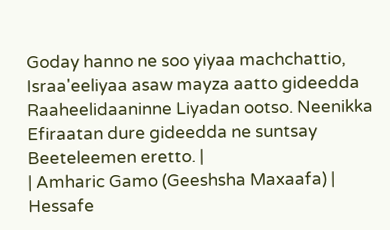Goday hanno ne soo yiyaa machchattio, Israa'eeliyaa asaw mayza aatto gideedda Raaheelidaaninne Liyadan ootso. Neenikka Efiraatan dure gideedda ne suntsay Beeteleemen eretto. |
| Amharic Gamo (Geeshsha Maxaafa) | Hessafe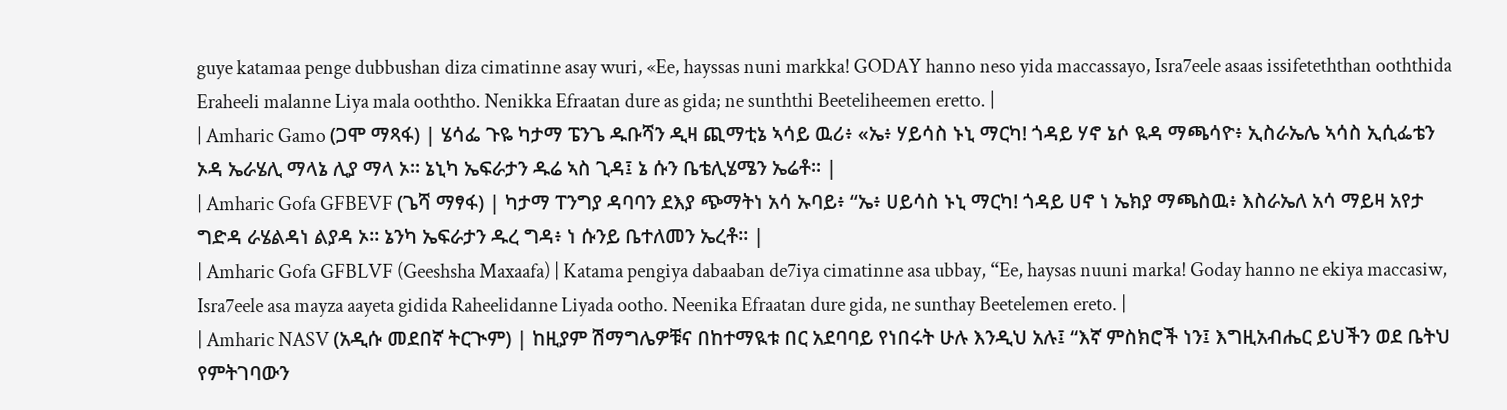guye katamaa penge dubbushan diza cimatinne asay wuri, «Ee, hayssas nuni markka! GODAY hanno neso yida maccassayo, Isra7eele asaas issifeteththan ooththida Eraheeli malanne Liya mala ooththo. Nenikka Efraatan dure as gida; ne sunththi Beeteliheemen eretto. |
| Amharic Gamo (ጋሞ ማጻፋ) | ሄሳፌ ጉዬ ካታማ ፔንጌ ዱቡሻን ዲዛ ጪማቲኔ ኣሳይ ዉሪ፥ «ኤ፥ ሃይሳስ ኑኒ ማርካ! ጎዳይ ሃኖ ኔሶ ዪዳ ማጫሳዮ፥ ኢስራኤሌ ኣሳስ ኢሲፌቴን ኦዳ ኤራሄሊ ማላኔ ሊያ ማላ ኦ። ኔኒካ ኤፍራታን ዱሬ ኣስ ጊዳ፤ ኔ ሱን ቤቴሊሄሜን ኤሬቶ። |
| Amharic Gofa GFBEVF (ጌሻ ማፃፋ) | ካታማ ፐንግያ ዳባባን ደእያ ጭማትነ አሳ ኡባይ፥ “ኤ፥ ሀይሳስ ኑኒ ማርካ! ጎዳይ ሀኖ ነ ኤክያ ማጫስዉ፥ እስራኤለ አሳ ማይዛ አየታ ግድዳ ራሄልዳነ ልያዳ ኦ። ኔንካ ኤፍራታን ዱረ ግዳ፥ ነ ሱንይ ቤተለመን ኤረቶ። |
| Amharic Gofa GFBLVF (Geeshsha Maxaafa) | Katama pengiya dabaaban de7iya cimatinne asa ubbay, “Ee, haysas nuuni marka! Goday hanno ne ekiya maccasiw, Isra7eele asa mayza aayeta gidida Raheelidanne Liyada ootho. Neenika Efraatan dure gida, ne sunthay Beetelemen ereto. |
| Amharic NASV (አዲሱ መደበኛ ትርጒም) | ከዚያም ሽማግሌዎቹና በከተማዪቱ በር አደባባይ የነበሩት ሁሉ እንዲህ አሉ፤ “እኛ ምስክሮች ነን፤ እግዚአብሔር ይህችን ወደ ቤትህ የምትገባውን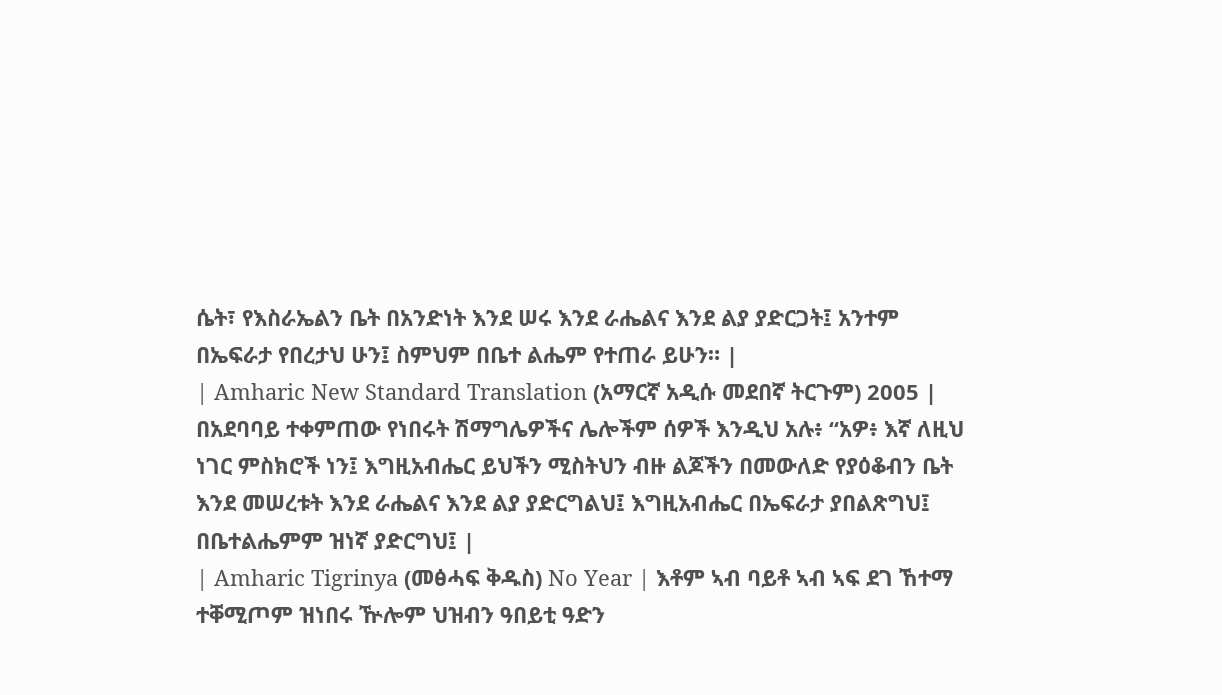ሴት፣ የእስራኤልን ቤት በአንድነት እንደ ሠሩ እንደ ራሔልና እንደ ልያ ያድርጋት፤ አንተም በኤፍራታ የበረታህ ሁን፤ ስምህም በቤተ ልሔም የተጠራ ይሁን። |
| Amharic New Standard Translation (አማርኛ አዲሱ መደበኛ ትርጉም) 2005 | በአደባባይ ተቀምጠው የነበሩት ሽማግሌዎችና ሌሎችም ሰዎች እንዲህ አሉ፥ “አዎ፥ እኛ ለዚህ ነገር ምስክሮች ነን፤ እግዚአብሔር ይህችን ሚስትህን ብዙ ልጆችን በመውለድ የያዕቆብን ቤት እንደ መሠረቱት እንደ ራሔልና እንደ ልያ ያድርግልህ፤ እግዚአብሔር በኤፍራታ ያበልጽግህ፤ በቤተልሔምም ዝነኛ ያድርግህ፤ |
| Amharic Tigrinya (መፅሓፍ ቅዱስ) No Year | እቶም ኣብ ባይቶ ኣብ ኣፍ ደገ ኸተማ ተቐሚጦም ዝነበሩ ዅሎም ህዝብን ዓበይቲ ዓድን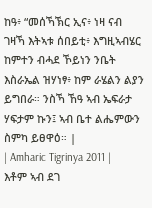ከዓ፥ “መሰኻኽር ኢና፥ ነዛ ናብ ገዛኻ እትኣቱ ሰበይቲ፥ እግዚኣብሄር ከምተን ብሓደ ኾይነን ንቤት እስራኤል ዝሃነፃ፥ ከም ራሄልን ልያን ይግበራ። ንስኻ ኸዓ ኣብ ኤፍራታ ሃፍታም ኩን፤ ኣብ ቤተ ልሔምውን ስምካ ይፀዋዕ። |
| Amharic Tigrinya 2011 | እቶም ኣብ ደገ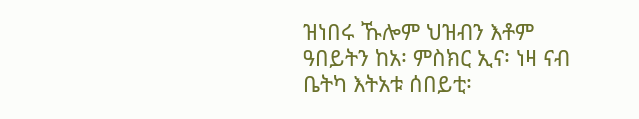ዝነበሩ ኹሎም ህዝብን እቶም ዓበይትን ከአ፡ ምስክር ኢና፡ ነዛ ናብ ቤትካ እትአቱ ሰበይቲ፡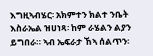እግዚኣብሄር፡ አክምተን ክልተ ንቤት እስራኤል ዝሀነጻ፡ ከም ራሄልን ልያን ይግበራ። ኣብ ኤፍራታ ኸኣ ሰልጥን፡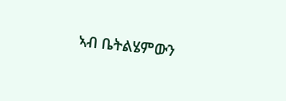ኣብ ቤትልሄምውን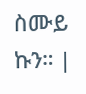ስሙይ ኩን። |